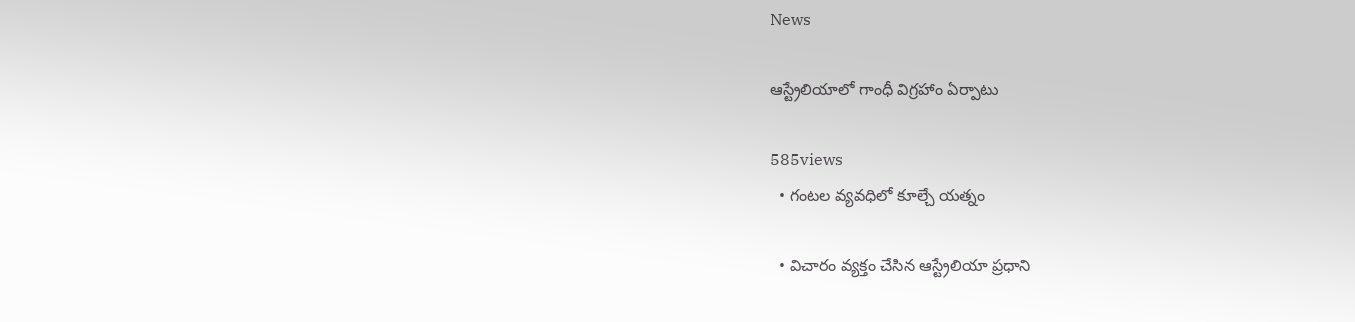News

ఆస్ట్రేలియాలో గాంధీ విగ్రహాం ఏర్పాటు

585views
  • గంటల వ్యవధిలో కూల్చే య‌త్నం

  • విచారం వ్యక్తం చేసిన ఆస్ట్రేలియా ప్రధాని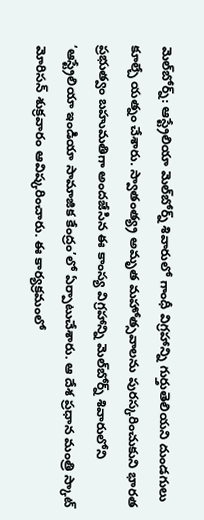మెల్‌బోర్న్‌: ఆస్ట్రేలియా మెల్‌బోర్న్‌ శివారులో గాంధీ విగ్రహాన్ని గుర్తుతెలియని దుండగులు కూల్చే య‌త్నం చేశారు. స్వాతంత్య్ర అమృత మహోత్సవాలను పురస్కరించుకుని భారత ప్రభుత్వం బహుమతిగా అందజేసిన ఈ కాంస్య విగ్రహాన్ని మెల్‌బోర్న్‌ శివారులోని ‘ఆస్ట్రేలియా ఇండియా సామాజిక కేంద్రం’లో ఏర్పాటుచేశారు. ఆ దేశ ప్రధాన మంత్రి స్కాట్‌ మోరిసన్‌ శుక్రవారం ఆవిష్కరించారు. ఈ కార్యక్రమంలో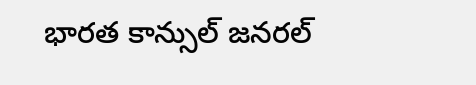భారత కాన్సుల్‌ జనరల్‌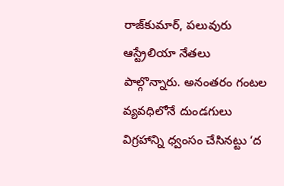రాజ్‌కుమార్‌, పలువురు ఆస్ట్రేలియా నేతలు పాల్గొన్నారు. అనంతరం గంటల వ్యవధిలోనే దుండగులు విగ్రహాన్ని ధ్వంసం చేసినట్టు ‘ద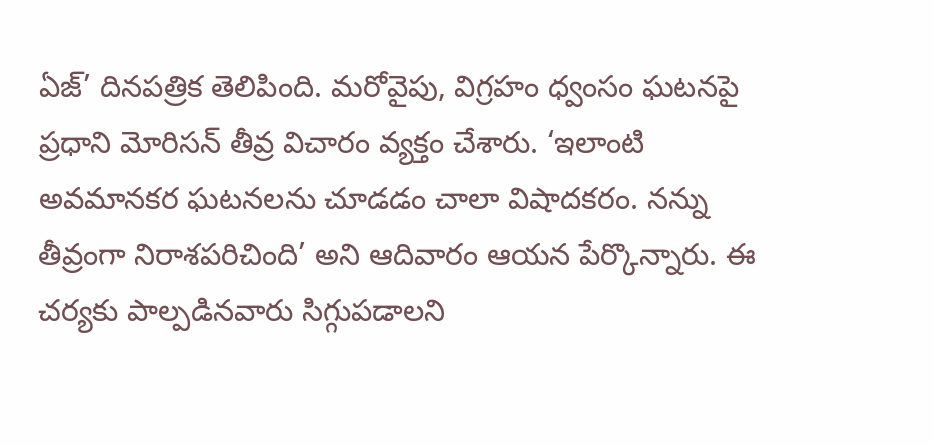ఏజ్‌’ దినపత్రిక తెలిపింది. మరోవైపు, విగ్రహం ధ్వంసం ఘటనపై ప్రధాని మోరిసన్‌ తీవ్ర విచారం వ్యక్తం చేశారు. ‘ఇలాంటి అవమానకర ఘటనలను చూడడం చాలా విషాదకరం. నన్ను తీవ్రంగా నిరాశపరిచింది’ అని ఆదివారం ఆయన పేర్కొన్నారు. ఈ చర్యకు పాల్పడినవారు సిగ్గుపడాలని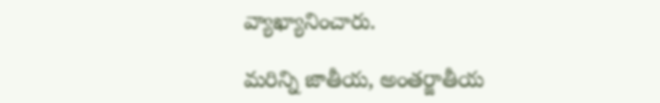వ్యాఖ్యానించారు.

మరిన్ని జాతీయ, అంతర్జాతీయ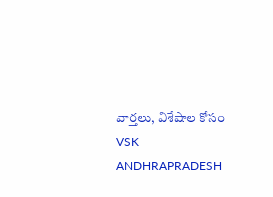వార్తలు, విశేషాల కోసం VSK ANDHRAPRADESH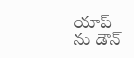యాప్ ను డౌన్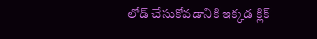లోడ్ చేసుకోవడానికి ఇక్కడ క్లిక్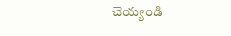చెయ్యండి